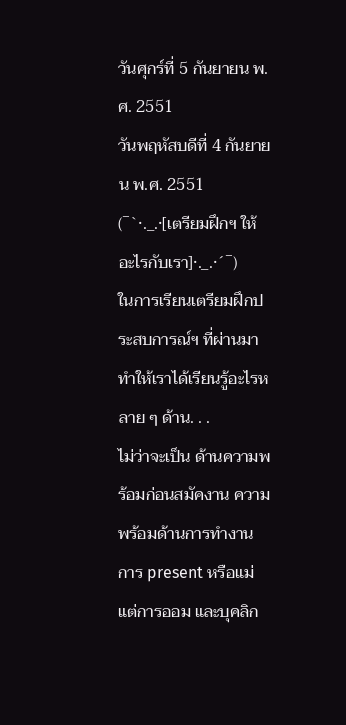วันศุกร์ที่ 5 กันยายน พ.ศ. 2551
วันพฤหัสบดีที่ 4 กันยายน พ.ศ. 2551
(¯`·._.·[เตรียมฝึกฯ ให้อะไรกับเรา]·._.·´¯)
ในการเรียนเตรียมฝึกประสบการณ์ฯ ที่ผ่านมา ทำให้เราได้เรียนรู้อะไรหลาย ๆ ด้าน. . .
ไม่ว่าจะเป็น ด้านความพร้อมก่อนสมัคงาน ความพร้อมด้านการทำงาน
การ present หรือแม่แต่การออม และบุคลิก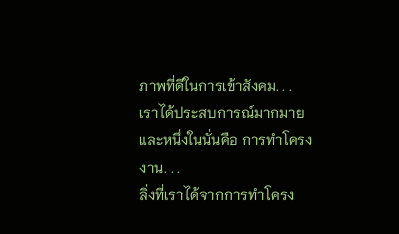ภาพที่ดีในการเข้าสังคม. . .
เราได้ประสบการณ์มากมายและหนึ่งในนั่นคือ การทำโครงงาน. . .
ลิ่งที่เราได้จากการทำโครง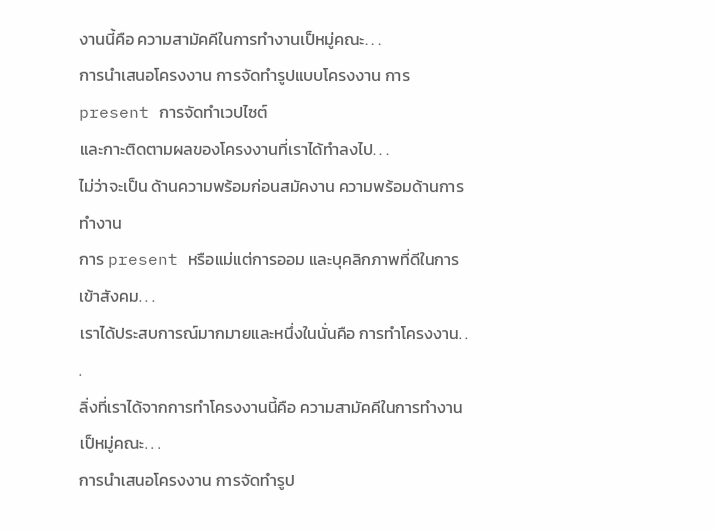งานนี้คือ ความสามัคคีในการทำงานเป็หมู่คณะ. . .
การนำเสนอโครงงาน การจัดทำรูปแบบโครงงาน การ present การจัดทำเวปไซต์
และกาะติดตามผลของโครงงานที่เราได้ทำลงไป. . .
ไม่ว่าจะเป็น ด้านความพร้อมก่อนสมัคงาน ความพร้อมด้านการทำงาน
การ present หรือแม่แต่การออม และบุคลิกภาพที่ดีในการเข้าสังคม. . .
เราได้ประสบการณ์มากมายและหนึ่งในนั่นคือ การทำโครงงาน. . .
ลิ่งที่เราได้จากการทำโครงงานนี้คือ ความสามัคคีในการทำงานเป็หมู่คณะ. . .
การนำเสนอโครงงาน การจัดทำรูป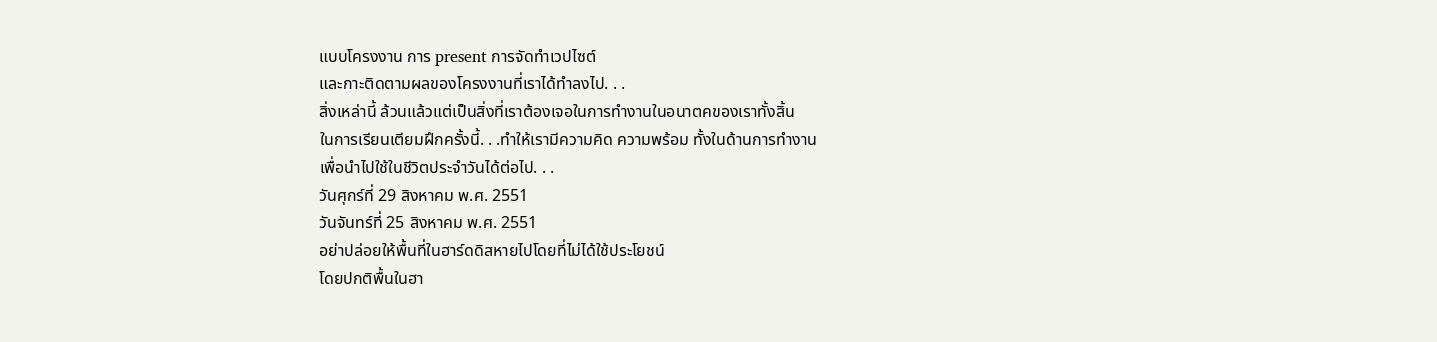แบบโครงงาน การ present การจัดทำเวปไซต์
และกาะติดตามผลของโครงงานที่เราได้ทำลงไป. . .
สิ่งเหล่านี้ ล้วนแล้วแต่เป็นสิ่งที่เราต้องเจอในการทำงานในอนาตคของเราทั้งสิ้น
ในการเรียนเตียมฝึกครั้งนี้. . .ทำให้เรามีความคิด ความพร้อม ทั้งในด้านการทำงาน
เพื่อนำไปใช้ในชีวิตประจำวันได้ต่อไป. . .
วันศุกร์ที่ 29 สิงหาคม พ.ศ. 2551
วันจันทร์ที่ 25 สิงหาคม พ.ศ. 2551
อย่าปล่อยให้พื้นที่ในฮาร์ดดิสหายไปโดยที่ไม่ได้ใช้ประโยชน์
โดยปกติพื้นในฮา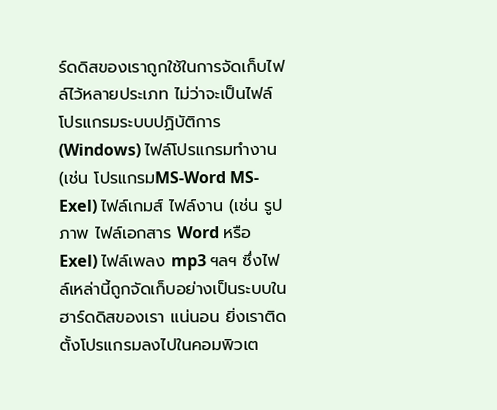ร์ดดิสของเราถูกใช้ในการจัดเก็บไฟล์ไว้หลายประเภท ไม่ว่าจะเป็นไฟล์โปรแกรมระบบปฏิบัติการ (Windows) ไฟล์โปรแกรมทำงาน(เช่น โปรแกรมMS-Word MS-Exel) ไฟล์เกมส์ ไฟล์งาน (เช่น รูปภาพ ไฟล์เอกสาร Word หรือ Exel) ไฟล์เพลง mp3 ฯลฯ ซึ่งไฟล์เหล่านี้ถูกจัดเก็บอย่างเป็นระบบในฮาร์ดดิสของเรา แน่นอน ยิ่งเราติดตั้งโปรแกรมลงไปในคอมพิวเต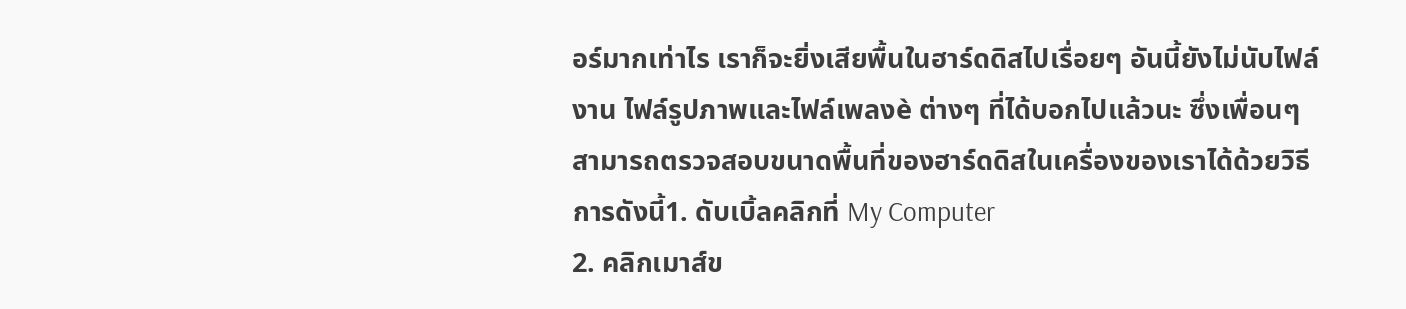อร์มากเท่าไร เราก็จะยิ่งเสียพื้นในฮาร์ดดิสไปเรื่อยๆ อันนี้ยังไม่นับไฟล์งาน ไฟล์รูปภาพและไฟล์เพลงè ต่างๆ ที่ได้บอกไปแล้วนะ ซึ่งเพื่อนๆ สามารถตรวจสอบขนาดพื้นที่ของฮาร์ดดิสในเครื่องของเราได้ด้วยวิธีการดังนี้1. ดับเบิ้ลคลิกที่ My Computer
2. คลิกเมาส์ข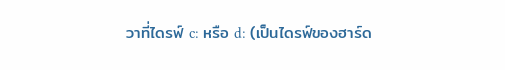วาที่ไดรฟ์ c: หรือ d: (เป็นไดรฟ์ของฮาร์ด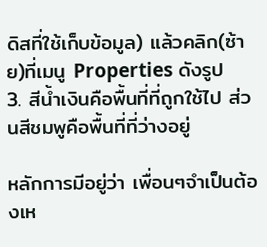ดิสที่ใช้เก็บข้อมูล) แล้วคลิก(ซ้าย)ที่เมนู Properties ดังรูป
3. สีน้ำเงินคือพื้นที่ที่ถูกใช้ไป ส่วนสีชมพูคือพื้นที่ที่ว่างอยู่

หลักการมีอยู่ว่า เพื่อนๆจำเป็นต้องเห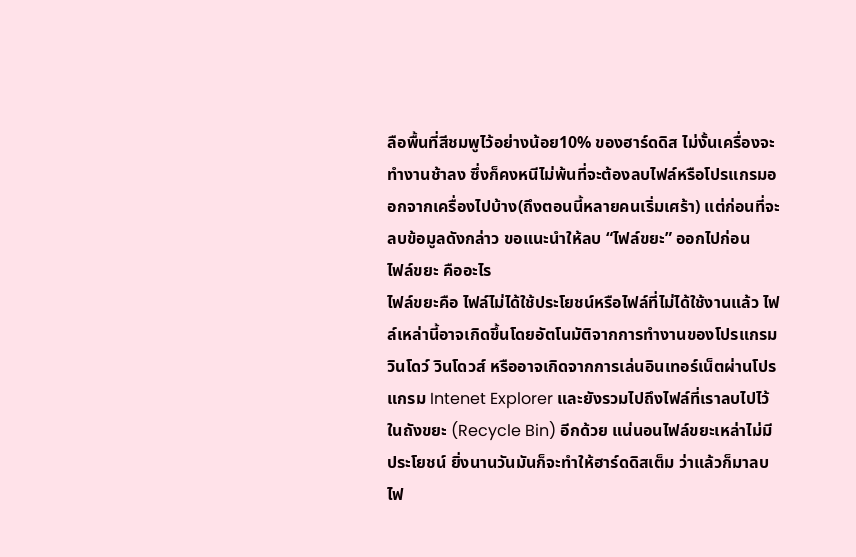ลือพื้นที่สีชมพูไว้อย่างน้อย10% ของฮาร์ดดิส ไม่งั้นเครื่องจะทำงานช้าลง ซึ่งก็คงหนีไม่พ้นที่จะต้องลบไฟล์หรือโปรแกรมออกจากเครื่องไปบ้าง(ถึงตอนนี้หลายคนเริ่มเศร้า) แต่ก่อนที่จะลบข้อมูลดังกล่าว ขอแนะนำให้ลบ “ไฟล์ขยะ” ออกไปก่อน
ไฟล์ขยะ คืออะไร
ไฟล์ขยะคือ ไฟล์ไม่ได้ใช้ประโยชน์หรือไฟล์ที่ไม่ได้ใช้งานแล้ว ไฟล์เหล่านี้อาจเกิดขึ้นโดยอัตโนมัติจากการทำงานของโปรแกรมวินโดว์ วินโดวส์ หรืออาจเกิดจากการเล่นอินเทอร์เน็ตผ่านโปรแกรม Intenet Explorer และยังรวมไปถึงไฟล์ที่เราลบไปไว้ในถังขยะ (Recycle Bin) อีกด้วย แน่นอนไฟล์ขยะเหล่าไม่มีประโยชน์ ยิ่งนานวันมันก็จะทำให้ฮาร์ดดิสเต็ม ว่าแล้วก็มาลบไฟ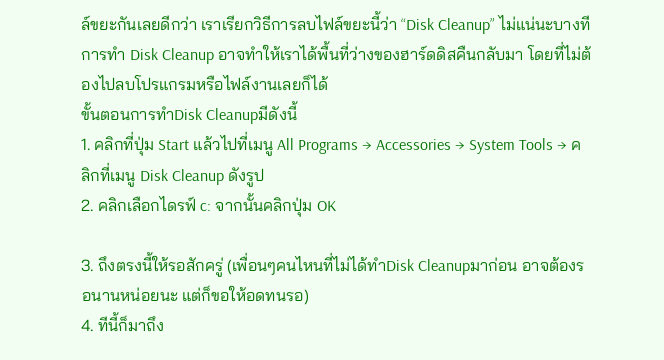ล์ขยะกันเลยดีกว่า เราเรียกวิธีการลบไฟล์ขยะนี้ว่า “Disk Cleanup” ไม่แน่นะบางทีการทำ Disk Cleanup อาจทำให้เราได้พื้นที่ว่างของฮาร์ดดิสคืนกลับมา โดยที่ไม่ต้องไปลบโปรแกรมหรือไฟล์งานเลยก็ได้
ขั้นตอนการทำDisk Cleanupมีดังนี้
1. คลิกที่ปุ่ม Start แล้วไปที่เมนู All Programs → Accessories → System Tools → คลิกที่เมนู Disk Cleanup ดังรูป
2. คลิกเลือกไดรฟ์ c: จากนั้นคลิกปุ่ม OK

3. ถึงตรงนี้ให้รอสักครู่ (เพื่อนๆคนไหนที่ไม่ได้ทำDisk Cleanupมาก่อน อาจต้องรอนานหน่อยนะ แต่ก็ขอให้อดทนรอ)
4. ทีนี้ก็มาถึง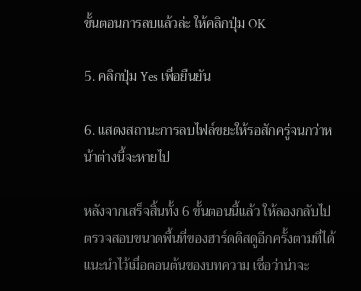ขั้นตอนการลบแล้วล่ะ ให้คลิกปุ่ม OK

5. คลิกปุ่ม Yes เพื่อยืนยัน

6. แสดงสถานะการลบไฟล์ขยะให้รอสักครู่จนกว่าหน้าต่างนี้จะหายไป

หลังจากเสร็จสิ้นทั้ง 6 ขั้นตอนนี้แล้ว ให้ลองกลับไปตรวจสอบขนาดพื้นที่ของฮาร์ดดิสดูอีกครั้งตามที่ได้แนะนำไว้เมื่อตอนต้นของบทความ เชื่อว่าน่าจะ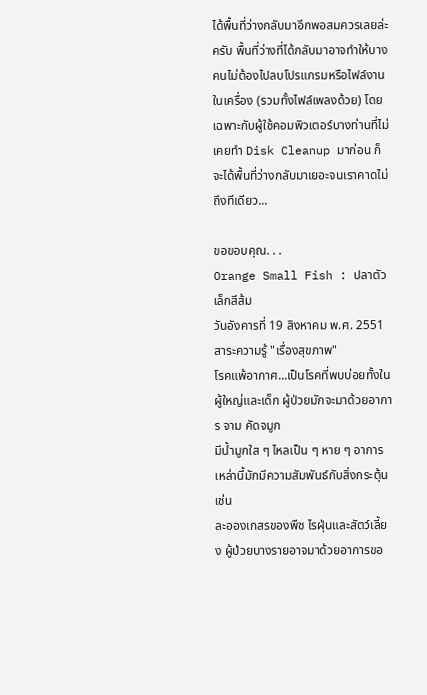ได้พื้นที่ว่างกลับมาอีกพอสมควรเลยล่ะครับ พื้นที่ว่างที่ได้กลับมาอาจทำให้บางคนไม่ต้องไปลบโปรแกรมหรือไฟล์งานในเครื่อง (รวมทั้งไฟล์เพลงด้วย) โดยเฉพาะกับผู้ใช้คอมพิวเตอร์บางท่านที่ไม่เคยทำ Disk Cleanup มาก่อน ก็จะได้พื้นที่ว่างกลับมาเยอะจนเราคาดไม่ถึงทีเดียว...

ขอขอบคุณ. . .
Orange Small Fish : ปลาตัวเล็กสีส้ม
วันอังคารที่ 19 สิงหาคม พ.ศ. 2551
สาระความรู้ "เรื่องสุขภาพ"
โรคแพ้อากาศ...เป็นโรคที่พบบ่อยทั้งในผู้ใหญ่และเด็ก ผู้ป่วยมักจะมาด้วยอาการ จาม คัดจมูก
มีน้ำมูกใส ๆ ไหลเป็น ๆ หาย ๆ อาการเหล่านี้มักมีความสัมพันธ์กับสิ่งกระตุ้น เช่น
ละอองเกสรของพืช ไรฝุ่นและสัตว์เลี้ยง ผู้ป่วยบางรายอาจมาด้วยอาการขอ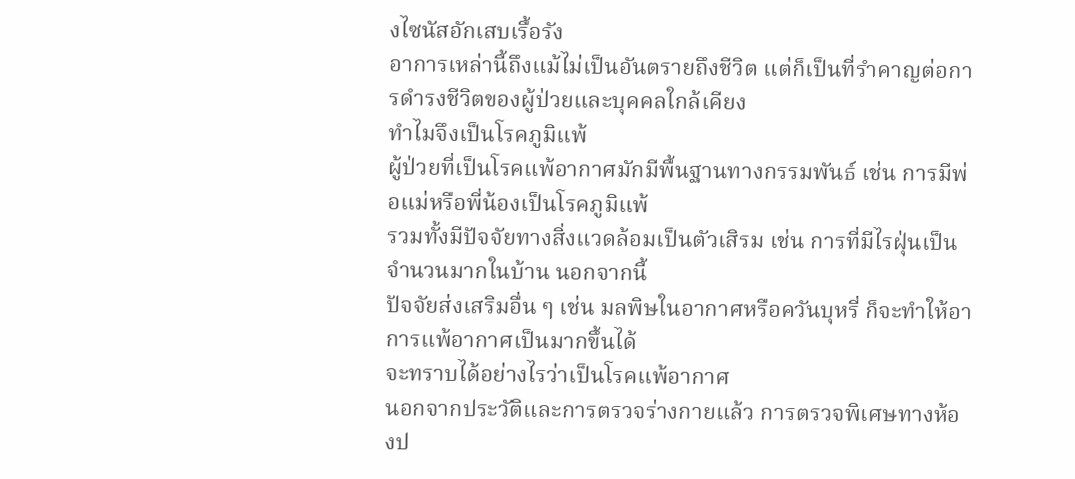งไซนัสอักเสบเรื้อรัง
อาการเหล่านี้ถึงแม้ไม่เป็นอันตรายถึงชีวิต แต่ก็เป็นที่รำคาญต่อการดำรงชีวิตของผู้ป่วยและบุคคลใกล้เคียง
ทำไมจึงเป็นโรคภูมิแพ้
ผู้ป่วยที่เป็นโรคแพ้อากาศมักมีพื้นฐานทางกรรมพันธ์ เช่น การมีพ่อแม่หรือพี่น้องเป็นโรคภูมิแพ้
รวมทั้งมีปัจจัยทางสิ่งแวดล้อมเป็นตัวเสิรม เช่น การที่มีไรฝุ่นเป็นจำนวนมากในบ้าน นอกจากนี้
ปัจจัยส่งเสริมอื่น ๆ เช่น มลพิษในอากาศหรือควันบุหรี่ ก็จะทำให้อาการแพ้อากาศเป็นมากขึ้นได้
จะทราบได้อย่างไรว่าเป็นโรคแพ้อากาศ
นอกจากประวัติและการตรวจร่างกายแล้ว การตรวจพิเศษทางห้องป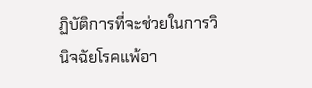ฏิบัติการที่จะช่วยในการวินิจฉัยโรคแพ้อา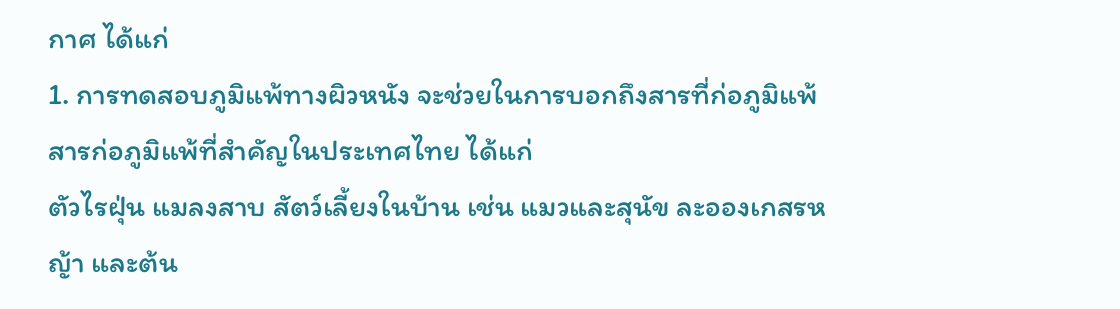กาศ ได้แก่
1. การทดสอบภูมิแพ้ทางผิวหนัง จะช่วยในการบอกถึงสารที่ก่อภูมิแพ้ สารก่อภูมิแพ้ที่สำคัญในประเทศไทย ได้แก่
ตัวไรฝุ่น แมลงสาบ สัตว์เลี้ยงในบ้าน เช่น แมวและสุนัข ละอองเกสรหญ้า และต้น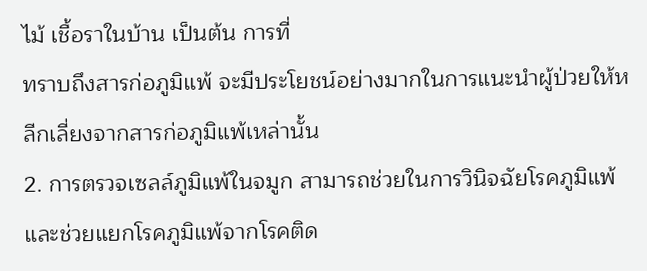ไม้ เชื้อราในบ้าน เป็นต้น การที่
ทราบถึงสารก่อภูมิแพ้ จะมีประโยชน์อย่างมากในการแนะนำผู้ป่วยให้หลีกเลี่ยงจากสารก่อภูมิแพ้เหล่านั้น
2. การตรวจเซลล์ภูมิแพ้ในจมูก สามารถช่วยในการวินิจฉัยโรคภูมิแพ้ และช่วยแยกโรคภูมิแพ้จากโรคติด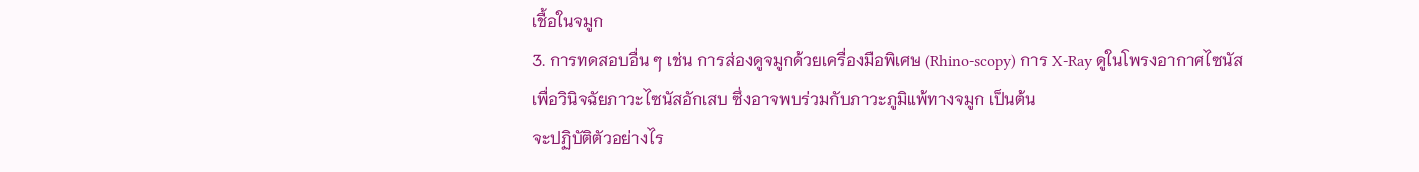เชื้อในจมูก
3. การทดสอบอื่น ๆ เช่น การส่องดูจมูกด้วยเครื่องมือพิเศษ (Rhino-scopy) การ X-Ray ดูในโพรงอากาศไซนัส
เพื่อวินิจฉัยภาวะไซนัสอักเสบ ซึ่งอาจพบร่วมกับภาวะภูมิแพ้ทางจมูก เป็นต้น
จะปฏิบัติตัวอย่างไร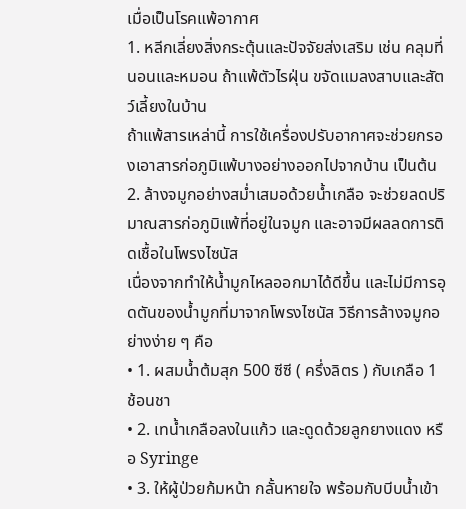เมื่อเป็นโรคแพ้อากาศ
1. หลีกเลี่ยงสิ่งกระตุ้นและปัจจัยส่งเสริม เช่น คลุมที่นอนและหมอน ถ้าแพ้ตัวไรฝุ่น ขจัดแมลงสาบและสัตว์เลี้ยงในบ้าน
ถ้าแพ้สารเหล่านี้ การใช้เครื่องปรับอากาศจะช่วยกรองเอาสารก่อภูมิแพ้บางอย่างออกไปจากบ้าน เป็นต้น
2. ล้างจมูกอย่างสม่ำเสมอด้วยน้ำเกลือ จะช่วยลดปริมาณสารก่อภูมิแพ้ที่อยู่ในจมูก และอาจมีผลลดการติดเชื้อในโพรงไซนัส
เนื่องจากทำให้น้ำมูกไหลออกมาได้ดีขึ้น และไม่มีการอุดตันของน้ำมูกที่มาจากโพรงไซนัส วิธีการล้างจมูกอย่างง่าย ๆ คือ
• 1. ผสมน้ำต้มสุก 500 ซีซี ( ครึ่งลิตร ) กับเกลือ 1 ช้อนชา
• 2. เทน้ำเกลือลงในแก้ว และดูดด้วยลูกยางแดง หรือ Syringe
• 3. ให้ผู้ป่วยก้มหน้า กลั้นหายใจ พร้อมกับบีบน้ำเข้า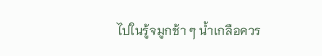ไปในรู้จมูกช้า ๆ น้ำเกลือควร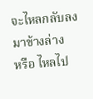จะไหลกลับลงมาข้างล่าง
หรือ ไหลไป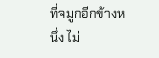ที่จมูกอีกข้างหนึ่ง ไม่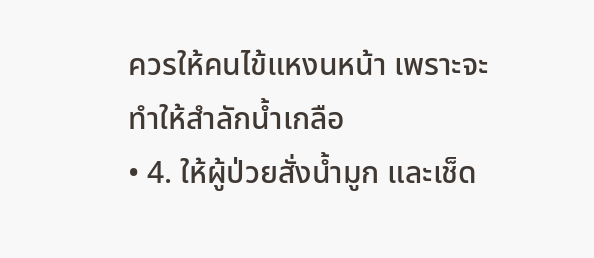ควรให้คนไข้แหงนหน้า เพราะจะทำให้สำลักน้ำเกลือ
• 4. ให้ผู้ป่วยสั่งน้ำมูก และเช็ด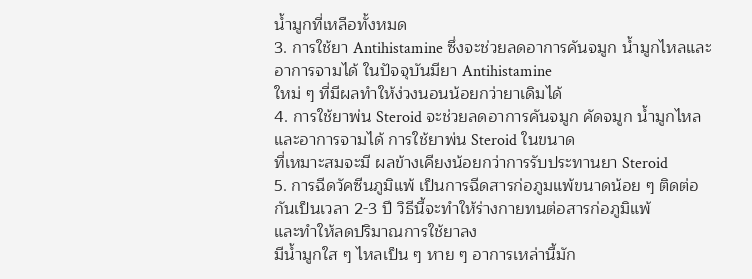น้ำมูกที่เหลือทั้งหมด
3. การใช้ยา Antihistamine ซึ่งจะช่วยลดอาการคันจมูก น้ำมูกไหลและอาการจามได้ ในปัจจุบันมียา Antihistamine
ใหม่ ๆ ที่มีผลทำให้ง่วงนอนน้อยกว่ายาเดิมได้
4. การใช้ยาพ่น Steroid จะช่วยลดอาการคันจมูก คัดจมูก น้ำมูกไหลและอาการจามได้ การใช้ยาพ่น Steroid ในขนาด
ที่เหมาะสมจะมี ผลข้างเคียงน้อยกว่าการรับประทานยา Steroid
5. การฉีดวัคซีนภูมิแพ้ เป็นการฉีดสารก่อภูมแพ้ขนาดน้อย ๆ ติดต่อกันเป็นเวลา 2-3 ปี วิธีนี้จะทำให้ร่างกายทนต่อสารก่อภูมิแพ้
และทำให้ลดปริมาณการใช้ยาลง
มีน้ำมูกใส ๆ ไหลเป็น ๆ หาย ๆ อาการเหล่านี้มัก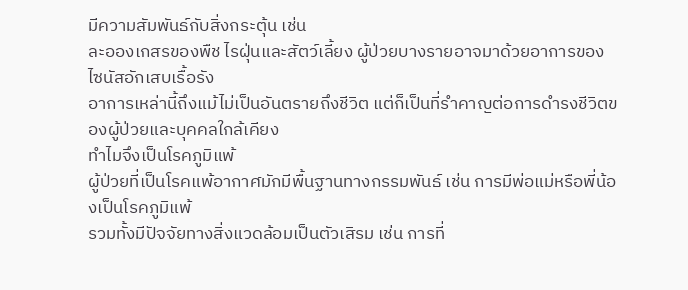มีความสัมพันธ์กับสิ่งกระตุ้น เช่น
ละอองเกสรของพืช ไรฝุ่นและสัตว์เลี้ยง ผู้ป่วยบางรายอาจมาด้วยอาการของไซนัสอักเสบเรื้อรัง
อาการเหล่านี้ถึงแม้ไม่เป็นอันตรายถึงชีวิต แต่ก็เป็นที่รำคาญต่อการดำรงชีวิตของผู้ป่วยและบุคคลใกล้เคียง
ทำไมจึงเป็นโรคภูมิแพ้
ผู้ป่วยที่เป็นโรคแพ้อากาศมักมีพื้นฐานทางกรรมพันธ์ เช่น การมีพ่อแม่หรือพี่น้องเป็นโรคภูมิแพ้
รวมทั้งมีปัจจัยทางสิ่งแวดล้อมเป็นตัวเสิรม เช่น การที่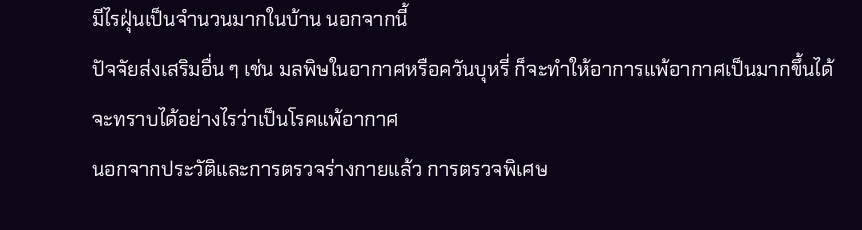มีไรฝุ่นเป็นจำนวนมากในบ้าน นอกจากนี้
ปัจจัยส่งเสริมอื่น ๆ เช่น มลพิษในอากาศหรือควันบุหรี่ ก็จะทำให้อาการแพ้อากาศเป็นมากขึ้นได้
จะทราบได้อย่างไรว่าเป็นโรคแพ้อากาศ
นอกจากประวัติและการตรวจร่างกายแล้ว การตรวจพิเศษ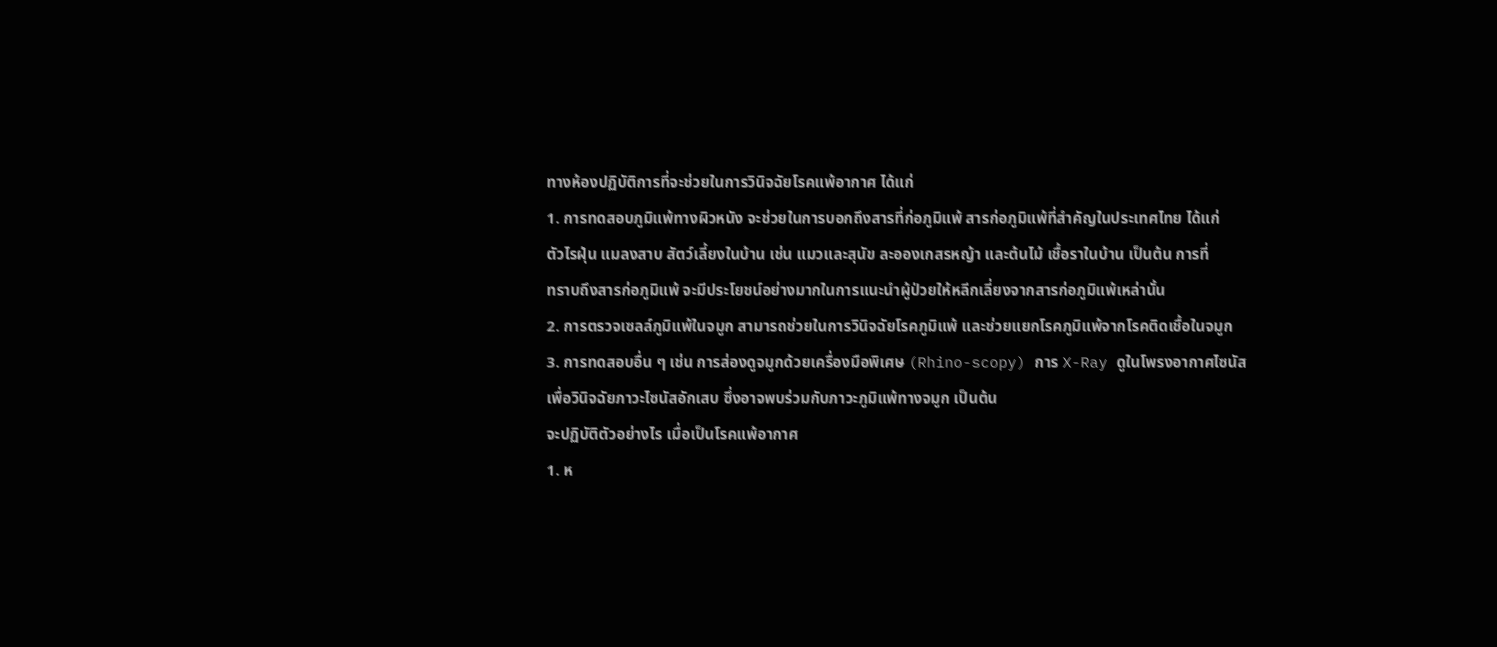ทางห้องปฏิบัติการที่จะช่วยในการวินิจฉัยโรคแพ้อากาศ ได้แก่
1. การทดสอบภูมิแพ้ทางผิวหนัง จะช่วยในการบอกถึงสารที่ก่อภูมิแพ้ สารก่อภูมิแพ้ที่สำคัญในประเทศไทย ได้แก่
ตัวไรฝุ่น แมลงสาบ สัตว์เลี้ยงในบ้าน เช่น แมวและสุนัข ละอองเกสรหญ้า และต้นไม้ เชื้อราในบ้าน เป็นต้น การที่
ทราบถึงสารก่อภูมิแพ้ จะมีประโยชน์อย่างมากในการแนะนำผู้ป่วยให้หลีกเลี่ยงจากสารก่อภูมิแพ้เหล่านั้น
2. การตรวจเซลล์ภูมิแพ้ในจมูก สามารถช่วยในการวินิจฉัยโรคภูมิแพ้ และช่วยแยกโรคภูมิแพ้จากโรคติดเชื้อในจมูก
3. การทดสอบอื่น ๆ เช่น การส่องดูจมูกด้วยเครื่องมือพิเศษ (Rhino-scopy) การ X-Ray ดูในโพรงอากาศไซนัส
เพื่อวินิจฉัยภาวะไซนัสอักเสบ ซึ่งอาจพบร่วมกับภาวะภูมิแพ้ทางจมูก เป็นต้น
จะปฏิบัติตัวอย่างไร เมื่อเป็นโรคแพ้อากาศ
1. ห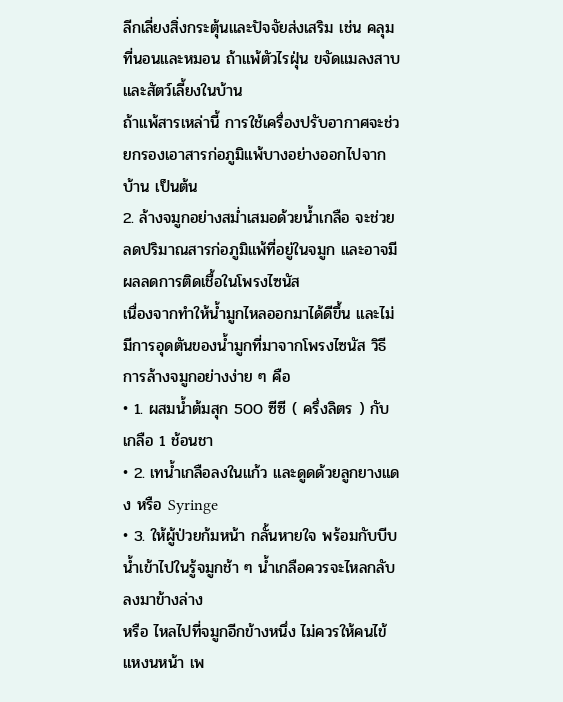ลีกเลี่ยงสิ่งกระตุ้นและปัจจัยส่งเสริม เช่น คลุมที่นอนและหมอน ถ้าแพ้ตัวไรฝุ่น ขจัดแมลงสาบและสัตว์เลี้ยงในบ้าน
ถ้าแพ้สารเหล่านี้ การใช้เครื่องปรับอากาศจะช่วยกรองเอาสารก่อภูมิแพ้บางอย่างออกไปจากบ้าน เป็นต้น
2. ล้างจมูกอย่างสม่ำเสมอด้วยน้ำเกลือ จะช่วยลดปริมาณสารก่อภูมิแพ้ที่อยู่ในจมูก และอาจมีผลลดการติดเชื้อในโพรงไซนัส
เนื่องจากทำให้น้ำมูกไหลออกมาได้ดีขึ้น และไม่มีการอุดตันของน้ำมูกที่มาจากโพรงไซนัส วิธีการล้างจมูกอย่างง่าย ๆ คือ
• 1. ผสมน้ำต้มสุก 500 ซีซี ( ครึ่งลิตร ) กับเกลือ 1 ช้อนชา
• 2. เทน้ำเกลือลงในแก้ว และดูดด้วยลูกยางแดง หรือ Syringe
• 3. ให้ผู้ป่วยก้มหน้า กลั้นหายใจ พร้อมกับบีบน้ำเข้าไปในรู้จมูกช้า ๆ น้ำเกลือควรจะไหลกลับลงมาข้างล่าง
หรือ ไหลไปที่จมูกอีกข้างหนึ่ง ไม่ควรให้คนไข้แหงนหน้า เพ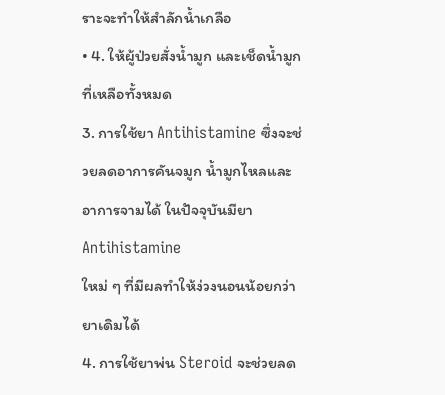ราะจะทำให้สำลักน้ำเกลือ
• 4. ให้ผู้ป่วยสั่งน้ำมูก และเช็ดน้ำมูกที่เหลือทั้งหมด
3. การใช้ยา Antihistamine ซึ่งจะช่วยลดอาการคันจมูก น้ำมูกไหลและอาการจามได้ ในปัจจุบันมียา Antihistamine
ใหม่ ๆ ที่มีผลทำให้ง่วงนอนน้อยกว่ายาเดิมได้
4. การใช้ยาพ่น Steroid จะช่วยลด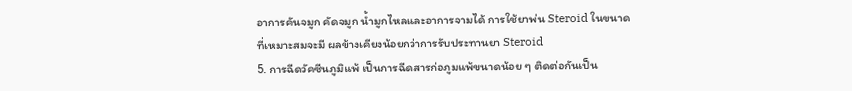อาการคันจมูก คัดจมูก น้ำมูกไหลและอาการจามได้ การใช้ยาพ่น Steroid ในขนาด
ที่เหมาะสมจะมี ผลข้างเคียงน้อยกว่าการรับประทานยา Steroid
5. การฉีดวัคซีนภูมิแพ้ เป็นการฉีดสารก่อภูมแพ้ขนาดน้อย ๆ ติดต่อกันเป็น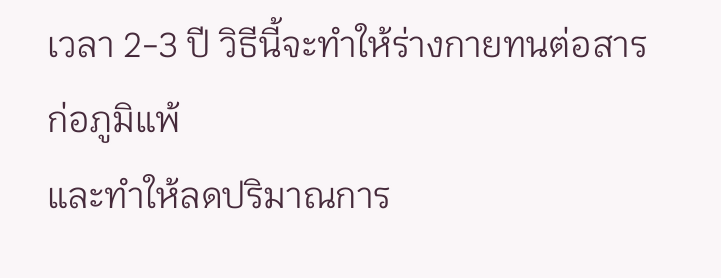เวลา 2-3 ปี วิธีนี้จะทำให้ร่างกายทนต่อสารก่อภูมิแพ้
และทำให้ลดปริมาณการ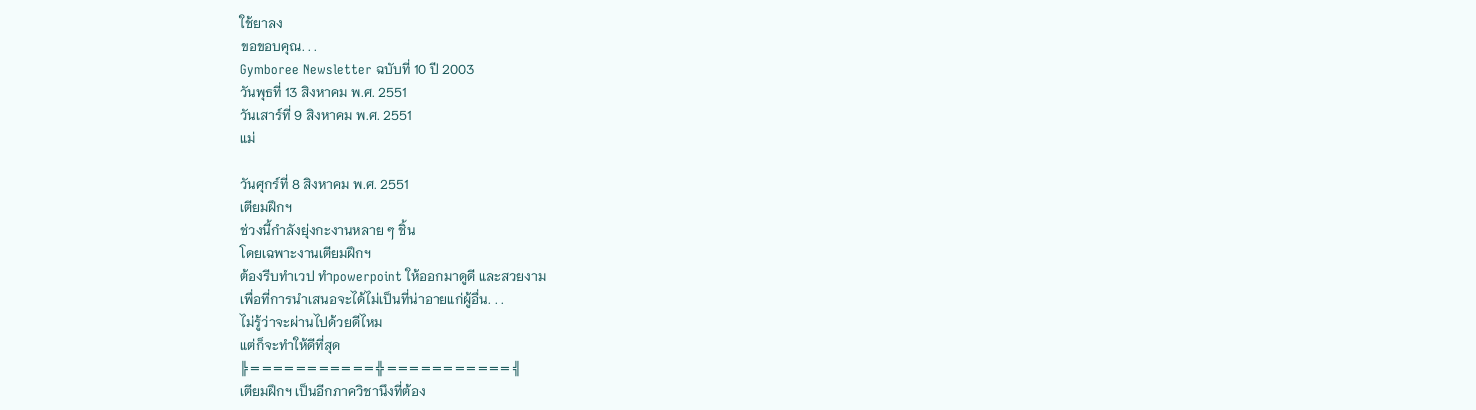ใช้ยาลง
ขอขอบคุณ. . .
Gymboree Newsletter ฉบับที่ 10 ปี 2003
วันพุธที่ 13 สิงหาคม พ.ศ. 2551
วันเสาร์ที่ 9 สิงหาคม พ.ศ. 2551
แม่

วันศุกร์ที่ 8 สิงหาคม พ.ศ. 2551
เตียมฝึกฯ
ช่วงนี้กำลังยุ่งกะงานหลาย ๆ ชิ้น
โดยเฉพาะงานเตียมฝึกฯ
ต้องรีบทำเวป ทำpowerpoint ให้ออกมาดูดี และสวยงาม
เพื่อที่การนำเสนอจะได้ไม่เป็นที่น่าอายแก่ผู้อื่น. . .
ไม่รู้ว่าจะผ่านไปด้วยดีไหม
แต่ก็จะทำให้ดีที่สุด
╠ ═ ═ ═ ═ ═ ═ ═ ═ ═ ═ ═ ╬ ═ ═ ═ ═ ═ ═ ═ ═ ═ ═ ═ ╣
เตียมฝึกฯ เป็นอีกภาควิชานึงที่ต้อง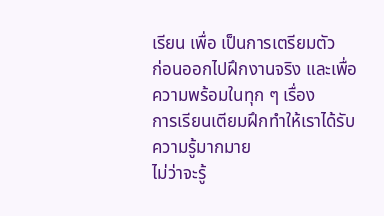เรียน เพื่อ เป็นการเตรียมตัว
ก่อนออกไปฝึกงานจริง และเพื่อความพร้อมในทุก ๆ เรื่อง
การเรียนเตียมฝึกทำให้เราได้รับความรู้มากมาย
ไม่ว่าจะรู้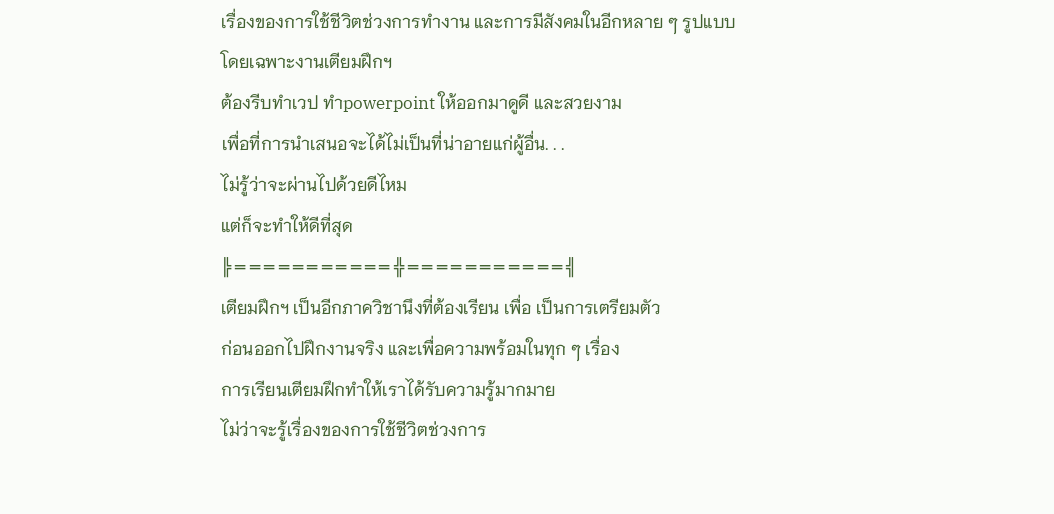เรื่องของการใช้ชีวิตช่วงการทำงาน และการมีสังคมในอีกหลาย ๆ รูปแบบ
โดยเฉพาะงานเตียมฝึกฯ
ต้องรีบทำเวป ทำpowerpoint ให้ออกมาดูดี และสวยงาม
เพื่อที่การนำเสนอจะได้ไม่เป็นที่น่าอายแก่ผู้อื่น. . .
ไม่รู้ว่าจะผ่านไปด้วยดีไหม
แต่ก็จะทำให้ดีที่สุด
╠ ═ ═ ═ ═ ═ ═ ═ ═ ═ ═ ═ ╬ ═ ═ ═ ═ ═ ═ ═ ═ ═ ═ ═ ╣
เตียมฝึกฯ เป็นอีกภาควิชานึงที่ต้องเรียน เพื่อ เป็นการเตรียมตัว
ก่อนออกไปฝึกงานจริง และเพื่อความพร้อมในทุก ๆ เรื่อง
การเรียนเตียมฝึกทำให้เราได้รับความรู้มากมาย
ไม่ว่าจะรู้เรื่องของการใช้ชีวิตช่วงการ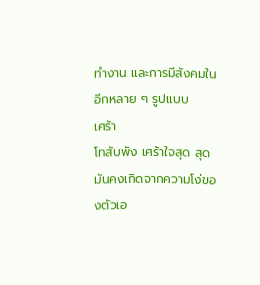ทำงาน และการมีสังคมในอีกหลาย ๆ รูปแบบ
เศร้า
โทสับพัง เศร้าใจสุด สุด
มันคงเกิดจากความโง่ของตัวเอ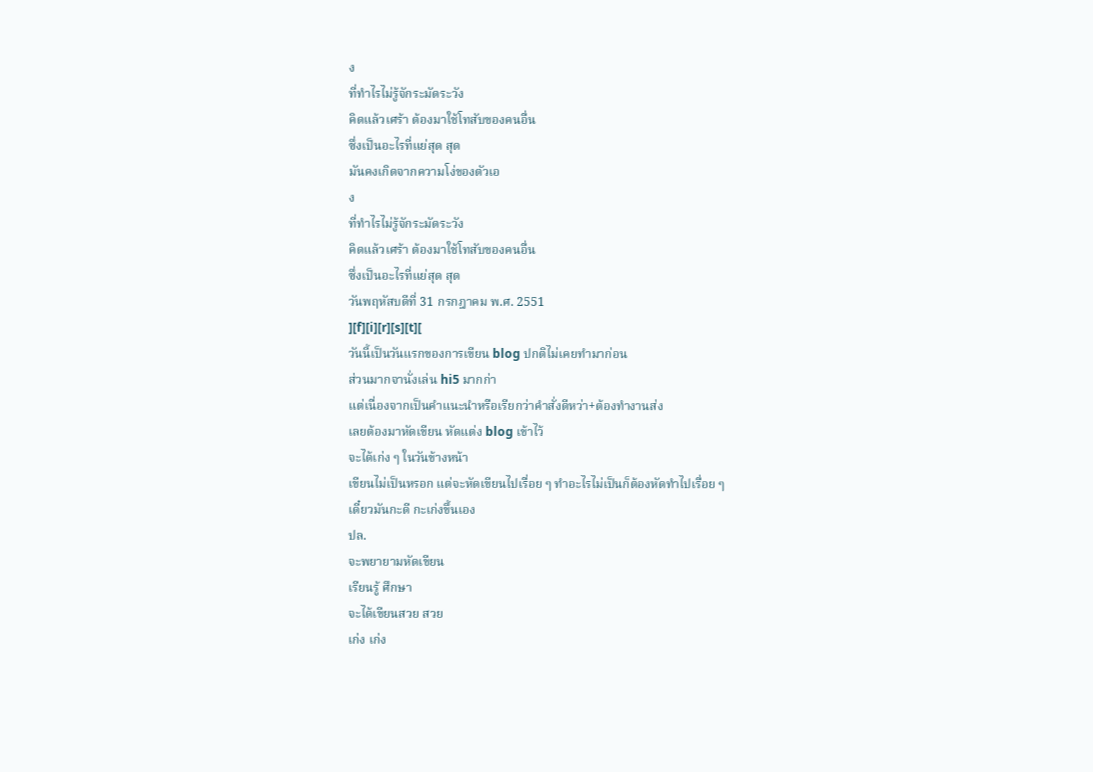ง
ที่ทำไรไม่รู้จักระมัดระวัง
คิดแล้วเศร้า ต้องมาใช้โทสับของคนอื่น
ซึ่งเป็นอะไรที่แย่สุด สุด
มันคงเกิดจากความโง่ของตัวเอ
ง
ที่ทำไรไม่รู้จักระมัดระวัง
คิดแล้วเศร้า ต้องมาใช้โทสับของคนอื่น
ซึ่งเป็นอะไรที่แย่สุด สุด
วันพฤหัสบดีที่ 31 กรกฎาคม พ.ศ. 2551
][f][i][r][s][t][
วันนี้เป็นวันแรกของการเขียน blog ปกติไม่เคยทำมาก่อน
ส่วนมากจานั่งเล่น hi5 มากก่า
แต่เนื่องจากเป็นคำแนะนำหรือเรียกว่าคำสั่งดีหว่า+ต้องทำงานส่ง
เลยต้องมาหัดเขียน หัดแต่ง blog เข้าไว้
จะได้เก่ง ๆ ในวันข้างหน้า
เขียนไม่เป็นหรอก แต่จะหัดเขียนไปเรื่อย ๆ ทำอะไรไม่เป็นก็ต้องหัดทำไปเรื่อย ๆ
เดี๋ยวมันกะดี กะเก่งขึ้นเอง
ปล.
จะพยายามหัดเขียน
เรียนรู้ ศึกษา
จะได้เขียนสวย สวย
เก่ง เก่ง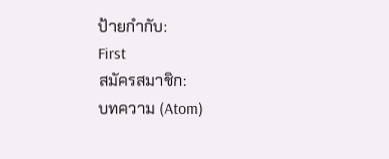ป้ายกำกับ:
First
สมัครสมาชิก:
บทความ (Atom)